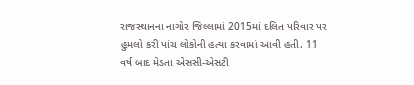રાજસ્થાનના નાગોર જિલ્લામાં 2015માં દલિત પરિવાર પર હુમલો કરી પાંચ લોકોની હત્યા કરવામાં આવી હતી. 11 વર્ષ બાદ મેડતા એસસી-એસટી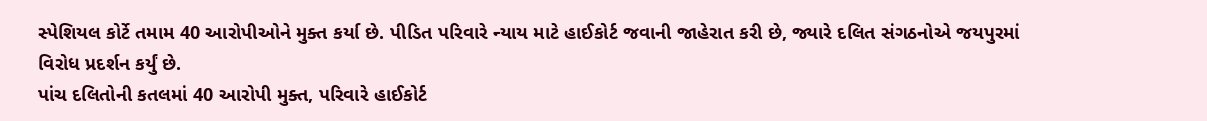સ્પેશિયલ કોર્ટે તમામ 40 આરોપીઓને મુક્ત કર્યા છે. પીડિત પરિવારે ન્યાય માટે હાઈકોર્ટ જવાની જાહેરાત કરી છે, જ્યારે દલિત સંગઠનોએ જયપુરમાં વિરોધ પ્રદર્શન કર્યું છે.
પાંચ દલિતોની કતલમાં 40 આરોપી મુક્ત, પરિવારે હાઈકોર્ટ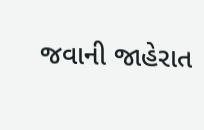જવાની જાહેરાત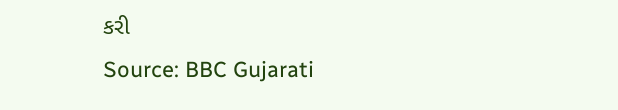કરી
Source: BBC Gujarati